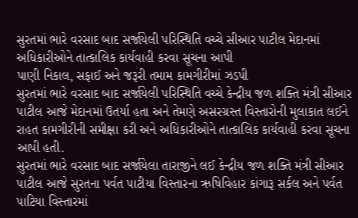સુરતમાં ભારે વરસાદ બાદ સર્જાયેલી પરિસ્થિતિ વચ્ચે સીઆર પાટીલ મેદાનમાં
અધિકારીઓને તાત્કાલિક કાર્યવાહી કરવા સૂચના આપી
પાણી નિકાલ, સફાઈ અને જરૂરી તમામ કામગીરીમાં ઝડપી
સુરતમાં ભારે વરસાદ બાદ સર્જાયેલી પરિસ્થિતિ વચ્ચે કેન્દ્રીય જળ શક્તિ મંત્રી સીઆર પાટીલ આજે મેદાનમાં ઉતર્યા હતા અને તેમણે અસરગ્રસ્ત વિસ્તારોની મુલાકાત લઈને રાહત કામગીરીની સમીક્ષા કરી અને અધિકારીઓને તાત્કાલિક કાર્યવાહી કરવા સૂચના આપી હતી.
સુરતમાં ભારે વરસાદ બાદ સર્જાયેલા તારાજીને લઈ કેન્દ્રીય જળ શક્તિ મંત્રી સીઆર પાટીલ આજે સુરતના પર્વત પાટીયા વિસ્તારના ઋષિવિહાર કાંગારૂ સર્કલ અને પર્વત પાટિયા વિસ્તારમાં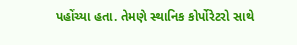પહોંચ્યા હતા. તેમણે સ્થાનિક કોર્પોરેટરો સાથે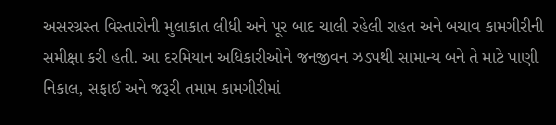અસરગ્રસ્ત વિસ્તારોની મુલાકાત લીધી અને પૂર બાદ ચાલી રહેલી રાહત અને બચાવ કામગીરીની સમીક્ષા કરી હતી. આ દરમિયાન અધિકારીઓને જનજીવન ઝડપથી સામાન્ય બને તે માટે પાણી નિકાલ, સફાઈ અને જરૂરી તમામ કામગીરીમાં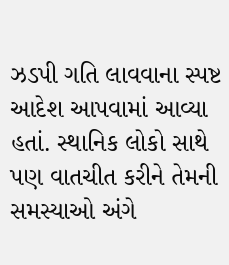ઝડપી ગતિ લાવવાના સ્પષ્ટ આદેશ આપવામાં આવ્યા હતાં. સ્થાનિક લોકો સાથે પણ વાતચીત કરીને તેમની સમસ્યાઓ અંગે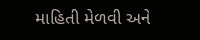માહિતી મેળવી અને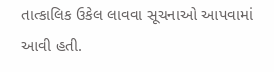તાત્કાલિક ઉકેલ લાવવા સૂચનાઓ આપવામાં આવી હતી.